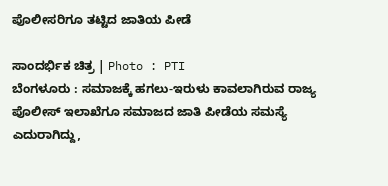ಪೊಲೀಸರಿಗೂ ತಟ್ಟಿದ ಜಾತಿಯ ಪೀಡೆ

ಸಾಂದರ್ಭಿಕ ಚಿತ್ರ | Photo : PTI
ಬೆಂಗಳೂರು : ಸಮಾಜಕ್ಕೆ ಹಗಲು-ಇರುಳು ಕಾವಲಾಗಿರುವ ರಾಜ್ಯ ಪೊಲೀಸ್ ಇಲಾಖೆಗೂ ಸಮಾಜದ ಜಾತಿ ಪೀಡೆಯ ಸಮಸ್ಯೆ ಎದುರಾಗಿದ್ದು,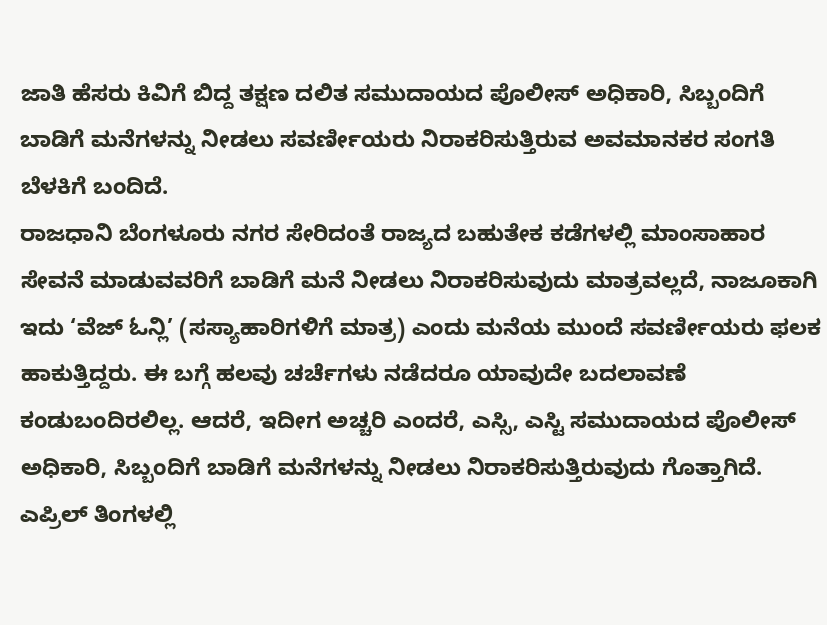ಜಾತಿ ಹೆಸರು ಕಿವಿಗೆ ಬಿದ್ದ ತಕ್ಷಣ ದಲಿತ ಸಮುದಾಯದ ಪೊಲೀಸ್ ಅಧಿಕಾರಿ, ಸಿಬ್ಬಂದಿಗೆ ಬಾಡಿಗೆ ಮನೆಗಳನ್ನು ನೀಡಲು ಸವರ್ಣೀಯರು ನಿರಾಕರಿಸುತ್ತಿರುವ ಅವಮಾನಕರ ಸಂಗತಿ ಬೆಳಕಿಗೆ ಬಂದಿದೆ.
ರಾಜಧಾನಿ ಬೆಂಗಳೂರು ನಗರ ಸೇರಿದಂತೆ ರಾಜ್ಯದ ಬಹುತೇಕ ಕಡೆಗಳಲ್ಲಿ ಮಾಂಸಾಹಾರ ಸೇವನೆ ಮಾಡುವವರಿಗೆ ಬಾಡಿಗೆ ಮನೆ ನೀಡಲು ನಿರಾಕರಿಸುವುದು ಮಾತ್ರವಲ್ಲದೆ, ನಾಜೂಕಾಗಿ ಇದು ‘ವೆಜ್ ಓನ್ಲಿ’ (ಸಸ್ಯಾಹಾರಿಗಳಿಗೆ ಮಾತ್ರ) ಎಂದು ಮನೆಯ ಮುಂದೆ ಸವರ್ಣೀಯರು ಫಲಕ ಹಾಕುತ್ತಿದ್ದರು. ಈ ಬಗ್ಗೆ ಹಲವು ಚರ್ಚೆಗಳು ನಡೆದರೂ ಯಾವುದೇ ಬದಲಾವಣೆ ಕಂಡುಬಂದಿರಲಿಲ್ಲ. ಆದರೆ, ಇದೀಗ ಅಚ್ಚರಿ ಎಂದರೆ, ಎಸ್ಸಿ, ಎಸ್ಟಿ ಸಮುದಾಯದ ಪೊಲೀಸ್ ಅಧಿಕಾರಿ, ಸಿಬ್ಬಂದಿಗೆ ಬಾಡಿಗೆ ಮನೆಗಳನ್ನು ನೀಡಲು ನಿರಾಕರಿಸುತ್ತಿರುವುದು ಗೊತ್ತಾಗಿದೆ.
ಎಪ್ರಿಲ್ ತಿಂಗಳಲ್ಲಿ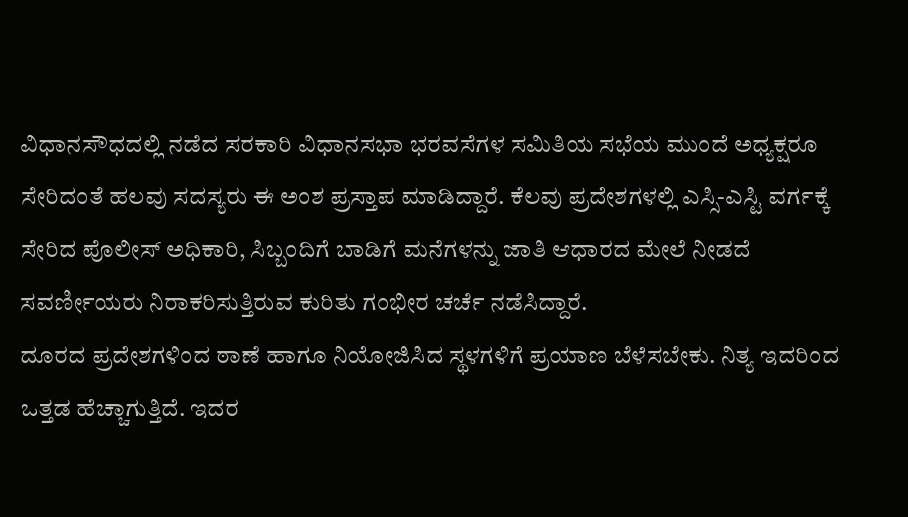ವಿಧಾನಸೌಧದಲ್ಲಿ ನಡೆದ ಸರಕಾರಿ ವಿಧಾನಸಭಾ ಭರವಸೆಗಳ ಸಮಿತಿಯ ಸಭೆಯ ಮುಂದೆ ಅಧ್ಯಕ್ಷರೂ ಸೇರಿದಂತೆ ಹಲವು ಸದಸ್ಯರು ಈ ಅಂಶ ಪ್ರಸ್ತಾಪ ಮಾಡಿದ್ದಾರೆ. ಕೆಲವು ಪ್ರದೇಶಗಳಲ್ಲಿ ಎಸ್ಸಿ-ಎಸ್ಟಿ ವರ್ಗಕ್ಕೆ ಸೇರಿದ ಪೊಲೀಸ್ ಅಧಿಕಾರಿ, ಸಿಬ್ಬಂದಿಗೆ ಬಾಡಿಗೆ ಮನೆಗಳನ್ನು ಜಾತಿ ಆಧಾರದ ಮೇಲೆ ನೀಡದೆ ಸವರ್ಣೀಯರು ನಿರಾಕರಿಸುತ್ತಿರುವ ಕುರಿತು ಗಂಭೀರ ಚರ್ಚೆ ನಡೆಸಿದ್ದಾರೆ.
ದೂರದ ಪ್ರದೇಶಗಳಿಂದ ಠಾಣೆ ಹಾಗೂ ನಿಯೋಜಿಸಿದ ಸ್ಥಳಗಳಿಗೆ ಪ್ರಯಾಣ ಬೆಳೆಸಬೇಕು. ನಿತ್ಯ ಇದರಿಂದ ಒತ್ತಡ ಹೆಚ್ಚಾಗುತ್ತಿದೆ. ಇದರ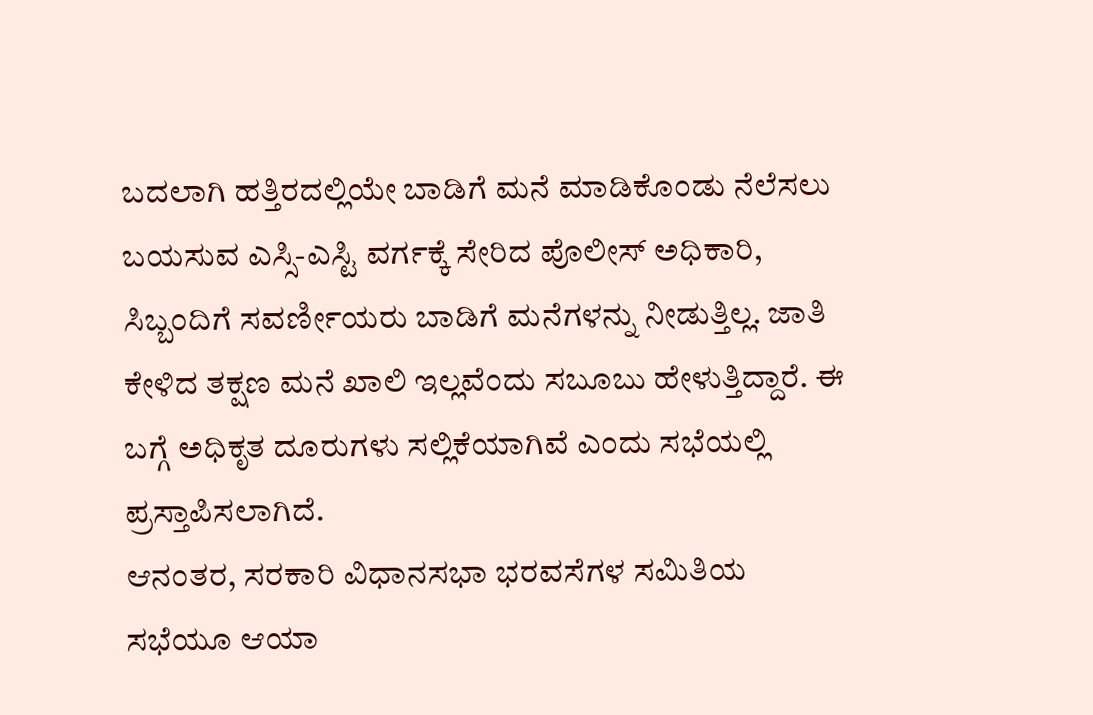ಬದಲಾಗಿ ಹತ್ತಿರದಲ್ಲಿಯೇ ಬಾಡಿಗೆ ಮನೆ ಮಾಡಿಕೊಂಡು ನೆಲೆಸಲು ಬಯಸುವ ಎಸ್ಸಿ-ಎಸ್ಟಿ ವರ್ಗಕ್ಕೆ ಸೇರಿದ ಪೊಲೀಸ್ ಅಧಿಕಾರಿ, ಸಿಬ್ಬಂದಿಗೆ ಸವರ್ಣೀಯರು ಬಾಡಿಗೆ ಮನೆಗಳನ್ನು ನೀಡುತ್ತಿಲ್ಲ. ಜಾತಿ ಕೇಳಿದ ತಕ್ಷಣ ಮನೆ ಖಾಲಿ ಇಲ್ಲವೆಂದು ಸಬೂಬು ಹೇಳುತ್ತಿದ್ದಾರೆ. ಈ ಬಗ್ಗೆ ಅಧಿಕೃತ ದೂರುಗಳು ಸಲ್ಲಿಕೆಯಾಗಿವೆ ಎಂದು ಸಭೆಯಲ್ಲಿ ಪ್ರಸ್ತಾಪಿಸಲಾಗಿದೆ.
ಆನಂತರ, ಸರಕಾರಿ ವಿಧಾನಸಭಾ ಭರವಸೆಗಳ ಸಮಿತಿಯ ಸಭೆಯೂ ಆಯಾ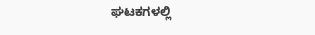ಘಟಕಗಳಲ್ಲಿ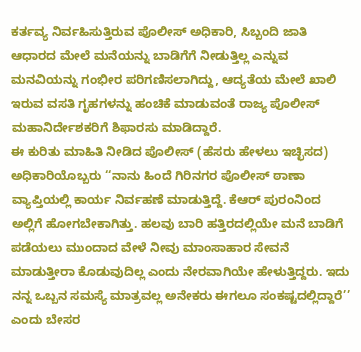ಕರ್ತವ್ಯ ನಿರ್ವಹಿಸುತ್ತಿರುವ ಪೊಲೀಸ್ ಅಧಿಕಾರಿ, ಸಿಬ್ಬಂದಿ ಜಾತಿ ಆಧಾರದ ಮೇಲೆ ಮನೆಯನ್ನು ಬಾಡಿಗೆಗೆ ನೀಡುತ್ತಿಲ್ಲ ಎನ್ನುವ ಮನವಿಯನ್ನು ಗಂಭೀರ ಪರಿಗಣಿಸಲಾಗಿದ್ದು, ಆದ್ಯತೆಯ ಮೇಲೆ ಖಾಲಿ ಇರುವ ವಸತಿ ಗೃಹಗಳನ್ನು ಹಂಚಿಕೆ ಮಾಡುವಂತೆ ರಾಜ್ಯ ಪೊಲೀಸ್ ಮಹಾನಿರ್ದೇಶಕರಿಗೆ ಶಿಫಾರಸು ಮಾಡಿದ್ದಾರೆ.
ಈ ಕುರಿತು ಮಾಹಿತಿ ನೀಡಿದ ಪೊಲೀಸ್ (ಹೆಸರು ಹೇಳಲು ಇಚ್ಛಿಸದ) ಅಧಿಕಾರಿಯೊಬ್ಬರು ‘‘ನಾನು ಹಿಂದೆ ಗಿರಿನಗರ ಪೊಲೀಸ್ ಠಾಣಾ ವ್ಯಾಪ್ತಿಯಲ್ಲಿ ಕಾರ್ಯ ನಿರ್ವಹಣೆ ಮಾಡುತ್ತಿದ್ದೆ. ಕೆಆರ್ ಪುರಂನಿಂದ ಅಲ್ಲಿಗೆ ಹೋಗಬೇಕಾಗಿತ್ತು. ಹಲವು ಬಾರಿ ಹತ್ತಿರದಲ್ಲಿಯೇ ಮನೆ ಬಾಡಿಗೆ ಪಡೆಯಲು ಮುಂದಾದ ವೇಳೆ ನೀವು ಮಾಂಸಾಹಾರ ಸೇವನೆ ಮಾಡುತ್ತೀರಾ ಕೊಡುವುದಿಲ್ಲ ಎಂದು ನೇರವಾಗಿಯೇ ಹೇಳುತ್ತಿದ್ದರು. ಇದು ನನ್ನ ಒಬ್ಬನ ಸಮಸ್ಯೆ ಮಾತ್ರವಲ್ಲ ಅನೇಕರು ಈಗಲೂ ಸಂಕಷ್ಟದಲ್ಲಿದ್ದಾರೆ’’ ಎಂದು ಬೇಸರ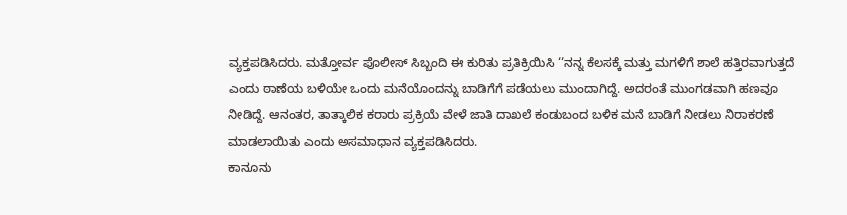ವ್ಯಕ್ತಪಡಿಸಿದರು. ಮತ್ತೋರ್ವ ಪೊಲೀಸ್ ಸಿಬ್ಬಂದಿ ಈ ಕುರಿತು ಪ್ರತಿಕ್ರಿಯಿಸಿ ‘‘ನನ್ನ ಕೆಲಸಕ್ಕೆ ಮತ್ತು ಮಗಳಿಗೆ ಶಾಲೆ ಹತ್ತಿರವಾಗುತ್ತದೆ ಎಂದು ಠಾಣೆಯ ಬಳಿಯೇ ಒಂದು ಮನೆಯೊಂದನ್ನು ಬಾಡಿಗೆಗೆ ಪಡೆಯಲು ಮುಂದಾಗಿದ್ದೆ. ಅದರಂತೆ ಮುಂಗಡವಾಗಿ ಹಣವೂ ನೀಡಿದ್ದೆ. ಆನಂತರ, ತಾತ್ಕಾಲಿಕ ಕರಾರು ಪ್ರಕ್ರಿಯೆ ವೇಳೆ ಜಾತಿ ದಾಖಲೆ ಕಂಡುಬಂದ ಬಳಿಕ ಮನೆ ಬಾಡಿಗೆ ನೀಡಲು ನಿರಾಕರಣೆ ಮಾಡಲಾಯಿತು ಎಂದು ಅಸಮಾಧಾನ ವ್ಯಕ್ತಪಡಿಸಿದರು.
ಕಾನೂನು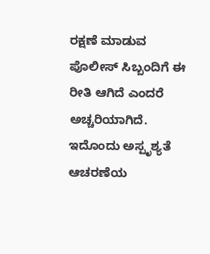ರಕ್ಷಣೆ ಮಾಡುವ ಪೊಲೀಸ್ ಸಿಬ್ಬಂದಿಗೆ ಈ ರೀತಿ ಆಗಿದೆ ಎಂದರೆ ಅಚ್ಚರಿಯಾಗಿದೆ. ಇದೊಂದು ಅಸ್ಪೃಶ್ಯತೆ ಆಚರಣೆಯ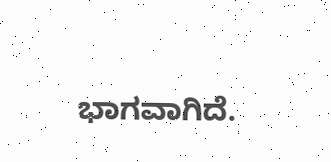ಭಾಗವಾಗಿದೆ.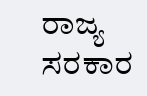ರಾಜ್ಯ ಸರಕಾರ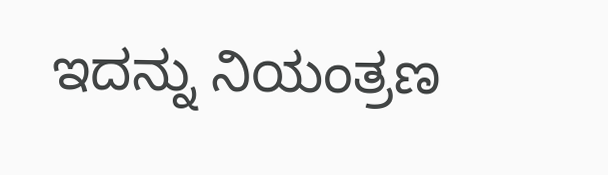ಇದನ್ನು ನಿಯಂತ್ರಣ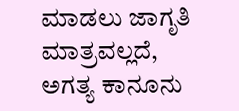ಮಾಡಲು ಜಾಗೃತಿ ಮಾತ್ರವಲ್ಲದೆ, ಅಗತ್ಯ ಕಾನೂನು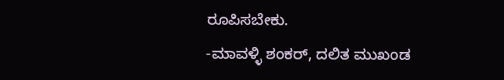ರೂಪಿಸಬೇಕು.
-ಮಾವಳ್ಳಿ ಶಂಕರ್, ದಲಿತ ಮುಖಂಡ